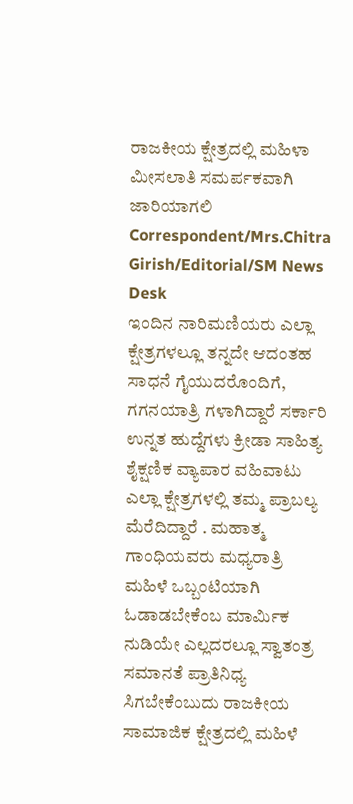ರಾಜಕೀಯ ಕ್ಷೇತ್ರದಲ್ಲಿ ಮಹಿಳಾ ಮೀಸಲಾತಿ ಸಮರ್ಪಕವಾಗಿ ಜಾರಿಯಾಗಲಿ
Correspondent/Mrs.Chitra Girish/Editorial/SM News Desk
ಇಂದಿನ ನಾರಿಮಣಿಯರು ಎಲ್ಲಾ ಕ್ಷೇತ್ರಗಳಲ್ಲೂ ತನ್ನದೇ ಆದಂತಹ ಸಾಧನೆ ಗೈಯುದರೊಂದಿಗೆ, ಗಗನಯಾತ್ರಿ ಗಳಾಗಿದ್ದಾರೆ ಸರ್ಕಾರಿ ಉನ್ನತ ಹುದ್ದೆಗಳು ಕ್ರೀಡಾ ಸಾಹಿತ್ಯ ಶೈಕ್ಷಣಿಕ ವ್ಯಾಪಾರ ವಹಿವಾಟು ಎಲ್ಲಾ ಕ್ಷೇತ್ರಗಳಲ್ಲಿ ತಮ್ಮ ಪ್ರಾಬಲ್ಯ ಮೆರೆದಿದ್ದಾರೆ . ಮಹಾತ್ಮ ಗಾಂಧಿಯವರು ಮಧ್ಯರಾತ್ರಿ ಮಹಿಳೆ ಒಬ್ಬಂಟಿಯಾಗಿ ಓಡಾಡಬೇಕೆಂಬ ಮಾರ್ಮಿಕ ನುಡಿಯೇ ಎಲ್ಲದರಲ್ಲೂ ಸ್ವಾತಂತ್ರ ಸಮಾನತೆ ಪ್ರಾತಿನಿಧ್ಯ ಸಿಗಬೇಕೆಂಬುದು ರಾಜಕೀಯ ಸಾಮಾಜಿಕ ಕ್ಷೇತ್ರದಲ್ಲಿ ಮಹಿಳೆ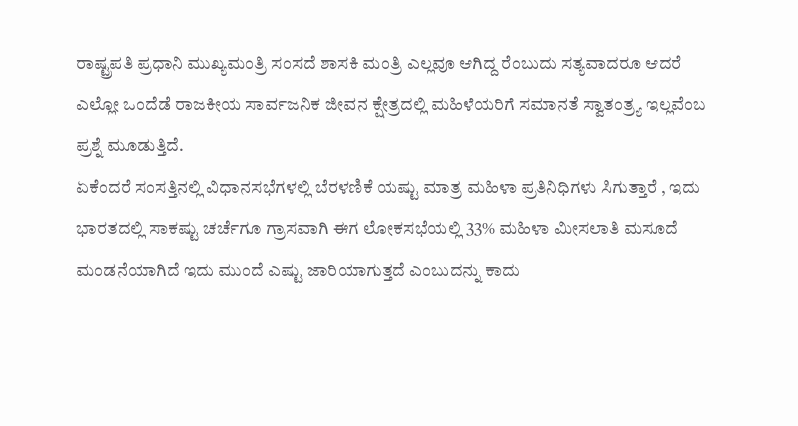ರಾಷ್ಟ್ರಪತಿ ಪ್ರಧಾನಿ ಮುಖ್ಯಮಂತ್ರಿ ಸಂಸದೆ ಶಾಸಕಿ ಮಂತ್ರಿ ಎಲ್ಲವೂ ಆಗಿದ್ದ ರೆಂಬುದು ಸತ್ಯವಾದರೂ ಆದರೆ ಎಲ್ಲೋ ಒಂದೆಡೆ ರಾಜಕೀಯ ಸಾರ್ವಜನಿಕ ಜೀವನ ಕ್ಷೇತ್ರದಲ್ಲಿ ಮಹಿಳೆಯರಿಗೆ ಸಮಾನತೆ ಸ್ವಾತಂತ್ರ್ಯ ಇಲ್ಲವೆಂಬ ಪ್ರಶ್ನೆ ಮೂಡುತ್ತಿದೆ.
ಏಕೆಂದರೆ ಸಂಸತ್ತಿನಲ್ಲಿ ವಿಧಾನಸಭೆಗಳಲ್ಲಿ ಬೆರಳಣಿಕೆ ಯಷ್ಟು ಮಾತ್ರ ಮಹಿಳಾ ಪ್ರತಿನಿಧಿಗಳು ಸಿಗುತ್ತಾರೆ , ಇದು ಭಾರತದಲ್ಲಿ ಸಾಕಷ್ಟು ಚರ್ಚೆಗೂ ಗ್ರಾಸವಾಗಿ ಈಗ ಲೋಕಸಭೆಯಲ್ಲಿ 33% ಮಹಿಳಾ ಮೀಸಲಾತಿ ಮಸೂದೆ ಮಂಡನೆಯಾಗಿದೆ ಇದು ಮುಂದೆ ಎಷ್ಟು ಜಾರಿಯಾಗುತ್ತದೆ ಎಂಬುದನ್ನು ಕಾದು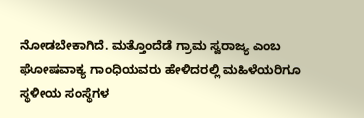ನೋಡಬೇಕಾಗಿದೆ. ಮತ್ತೊಂದೆಡೆ ಗ್ರಾಮ ಸ್ವರಾಜ್ಯ ಎಂಬ ಘೋಷವಾಕ್ಯ ಗಾಂಧಿಯವರು ಹೇಳಿದರಲ್ಲಿ ಮಹಿಳೆಯರಿಗೂ ಸ್ಥಳೀಯ ಸಂಸ್ಥೆಗಳ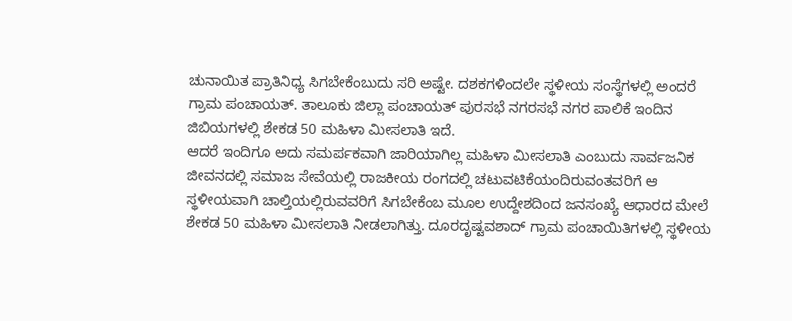ಚುನಾಯಿತ ಪ್ರಾತಿನಿಧ್ಯ ಸಿಗಬೇಕೆಂಬುದು ಸರಿ ಅಷ್ಟೇ. ದಶಕಗಳಿಂದಲೇ ಸ್ಥಳೀಯ ಸಂಸ್ಥೆಗಳಲ್ಲಿ ಅಂದರೆ ಗ್ರಾಮ ಪಂಚಾಯತ್. ತಾಲೂಕು ಜಿಲ್ಲಾ ಪಂಚಾಯತ್ ಪುರಸಭೆ ನಗರಸಭೆ ನಗರ ಪಾಲಿಕೆ ಇಂದಿನ ಜಿಬಿಯಗಳಲ್ಲಿ ಶೇಕಡ 50 ಮಹಿಳಾ ಮೀಸಲಾತಿ ಇದೆ.
ಆದರೆ ಇಂದಿಗೂ ಅದು ಸಮರ್ಪಕವಾಗಿ ಜಾರಿಯಾಗಿಲ್ಲ ಮಹಿಳಾ ಮೀಸಲಾತಿ ಎಂಬುದು ಸಾರ್ವಜನಿಕ ಜೀವನದಲ್ಲಿ ಸಮಾಜ ಸೇವೆಯಲ್ಲಿ ರಾಜಕೀಯ ರಂಗದಲ್ಲಿ ಚಟುವಟಿಕೆಯಂದಿರುವಂತವರಿಗೆ ಆ ಸ್ಥಳೀಯವಾಗಿ ಚಾಲ್ತಿಯಲ್ಲಿರುವವರಿಗೆ ಸಿಗಬೇಕೆಂಬ ಮೂಲ ಉದ್ದೇಶದಿಂದ ಜನಸಂಖ್ಯೆ ಆಧಾರದ ಮೇಲೆ ಶೇಕಡ 50 ಮಹಿಳಾ ಮೀಸಲಾತಿ ನೀಡಲಾಗಿತ್ತು. ದೂರದೃಷ್ಟವಶಾದ್ ಗ್ರಾಮ ಪಂಚಾಯಿತಿಗಳಲ್ಲಿ ಸ್ಥಳೀಯ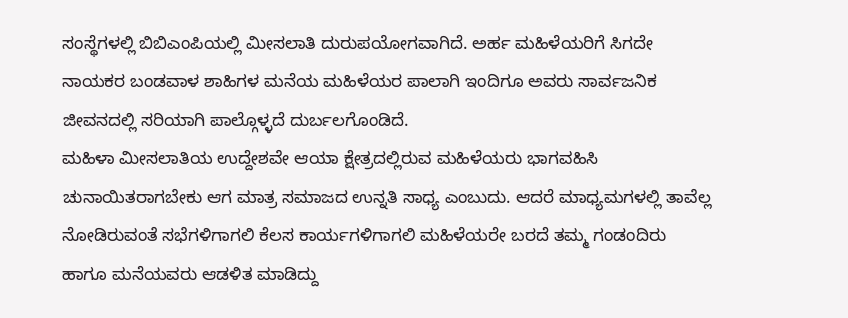ಸಂಸ್ಥೆಗಳಲ್ಲಿ ಬಿಬಿಎಂಪಿಯಲ್ಲಿ ಮೀಸಲಾತಿ ದುರುಪಯೋಗವಾಗಿದೆ. ಅರ್ಹ ಮಹಿಳೆಯರಿಗೆ ಸಿಗದೇ ನಾಯಕರ ಬಂಡವಾಳ ಶಾಹಿಗಳ ಮನೆಯ ಮಹಿಳೆಯರ ಪಾಲಾಗಿ ಇಂದಿಗೂ ಅವರು ಸಾರ್ವಜನಿಕ ಜೀವನದಲ್ಲಿ ಸರಿಯಾಗಿ ಪಾಲ್ಗೊಳ್ಳದೆ ದುರ್ಬಲಗೊಂಡಿದೆ.
ಮಹಿಳಾ ಮೀಸಲಾತಿಯ ಉದ್ದೇಶವೇ ಆಯಾ ಕ್ಷೇತ್ರದಲ್ಲಿರುವ ಮಹಿಳೆಯರು ಭಾಗವಹಿಸಿ ಚುನಾಯಿತರಾಗಬೇಕು ಆಗ ಮಾತ್ರ ಸಮಾಜದ ಉನ್ನತಿ ಸಾಧ್ಯ ಎಂಬುದು. ಆದರೆ ಮಾಧ್ಯಮಗಳಲ್ಲಿ ತಾವೆಲ್ಲ ನೋಡಿರುವಂತೆ ಸಭೆಗಳಿಗಾಗಲಿ ಕೆಲಸ ಕಾರ್ಯಗಳಿಗಾಗಲಿ ಮಹಿಳೆಯರೇ ಬರದೆ ತಮ್ಮ ಗಂಡಂದಿರು ಹಾಗೂ ಮನೆಯವರು ಆಡಳಿತ ಮಾಡಿದ್ದು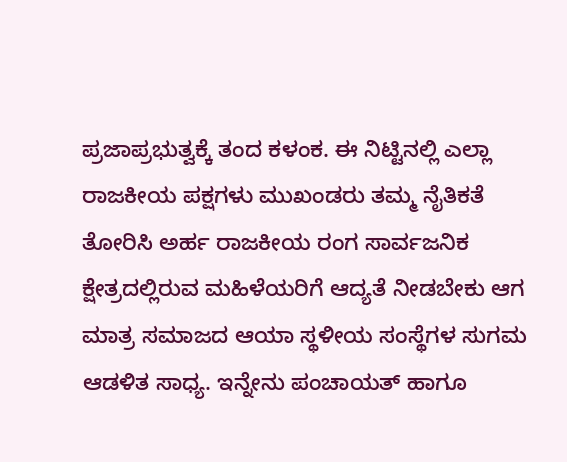ಪ್ರಜಾಪ್ರಭುತ್ವಕ್ಕೆ ತಂದ ಕಳಂಕ. ಈ ನಿಟ್ಟಿನಲ್ಲಿ ಎಲ್ಲಾ ರಾಜಕೀಯ ಪಕ್ಷಗಳು ಮುಖಂಡರು ತಮ್ಮ ನೈತಿಕತೆ ತೋರಿಸಿ ಅರ್ಹ ರಾಜಕೀಯ ರಂಗ ಸಾರ್ವಜನಿಕ ಕ್ಷೇತ್ರದಲ್ಲಿರುವ ಮಹಿಳೆಯರಿಗೆ ಆದ್ಯತೆ ನೀಡಬೇಕು ಆಗ ಮಾತ್ರ ಸಮಾಜದ ಆಯಾ ಸ್ಥಳೀಯ ಸಂಸ್ಥೆಗಳ ಸುಗಮ ಆಡಳಿತ ಸಾಧ್ಯ. ಇನ್ನೇನು ಪಂಚಾಯತ್ ಹಾಗೂ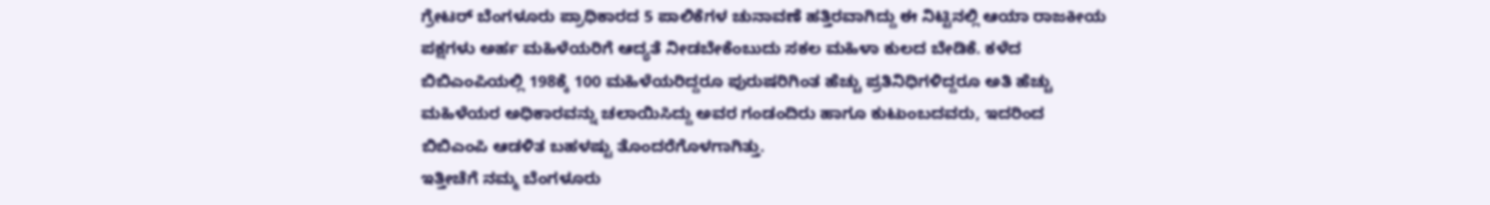ಗ್ರೇಟರ್ ಬೆಂಗಳೂರು ಪ್ರಾಧಿಕಾರದ 5 ಪಾಲಿಕೆಗಳ ಚುನಾವಣೆ ಹತ್ತಿರವಾಗಿದ್ದು ಈ ನಿಟ್ಟಿನಲ್ಲಿ ಆಯಾ ರಾಜಕೀಯ ಪಕ್ಷಗಳು ಅರ್ಹ ಮಹಿಳೆಯರಿಗೆ ಆದ್ಯತೆ ನೀಡಬೇಕೆಂಬುದು ಸಕಲ ಮಹಿಳಾ ಕುಲದ ಬೇಡಿಕೆ. ಕಳೆದ ಬಿಬಿಎಂಪಿಯಲ್ಲಿ 198ಕ್ಕೆ 100 ಮಹಿಳೆಯರಿದ್ದರೂ ಪುರುಷರಿಗಿಂತ ಹೆಚ್ಚು ಪ್ರತಿನಿಧಿಗಳಿದ್ದರೂ ಅತಿ ಹೆಚ್ಚು ಮಹಿಳೆಯರ ಅಧಿಕಾರವನ್ನು ಚಲಾಯಿಸಿದ್ದು ಅವರ ಗಂಡಂದಿರು ಹಾಗೂ ಕುಟುಂಬದವರು, ಇದರಿಂದ ಬಿಬಿಎಂಪಿ ಆಡಳಿತ ಬಹಳಷ್ಟು ತೊಂದರೆಗೊಳಗಾಗಿತ್ತು.
ಇತ್ತೀಚೆಗೆ ನಮ್ಮ ಬೆಂಗಳೂರು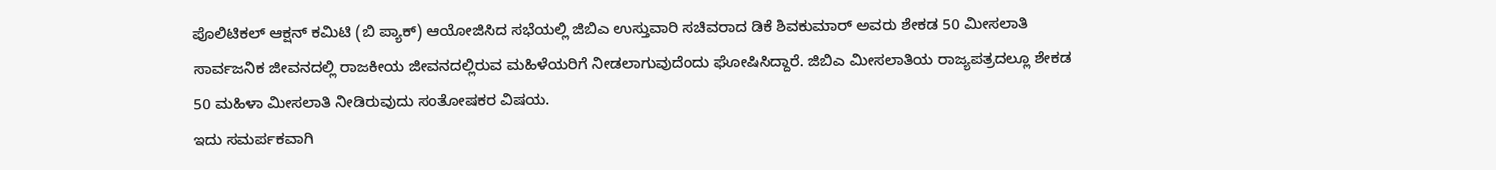ಪೊಲಿಟಿಕಲ್ ಆಕ್ಷನ್ ಕಮಿಟಿ (ಬಿ ಪ್ಯಾಕ್) ಆಯೋಜಿಸಿದ ಸಭೆಯಲ್ಲಿ ಜಿಬಿಎ ಉಸ್ತುವಾರಿ ಸಚಿವರಾದ ಡಿಕೆ ಶಿವಕುಮಾರ್ ಅವರು ಶೇಕಡ 50 ಮೀಸಲಾತಿ ಸಾರ್ವಜನಿಕ ಜೀವನದಲ್ಲಿ ರಾಜಕೀಯ ಜೀವನದಲ್ಲಿರುವ ಮಹಿಳೆಯರಿಗೆ ನೀಡಲಾಗುವುದೆಂದು ಘೋಷಿಸಿದ್ದಾರೆ. ಜಿಬಿಎ ಮೀಸಲಾತಿಯ ರಾಜ್ಯಪತ್ರದಲ್ಲೂ ಶೇಕಡ 50 ಮಹಿಳಾ ಮೀಸಲಾತಿ ನೀಡಿರುವುದು ಸಂತೋಷಕರ ವಿಷಯ.
ಇದು ಸಮರ್ಪಕವಾಗಿ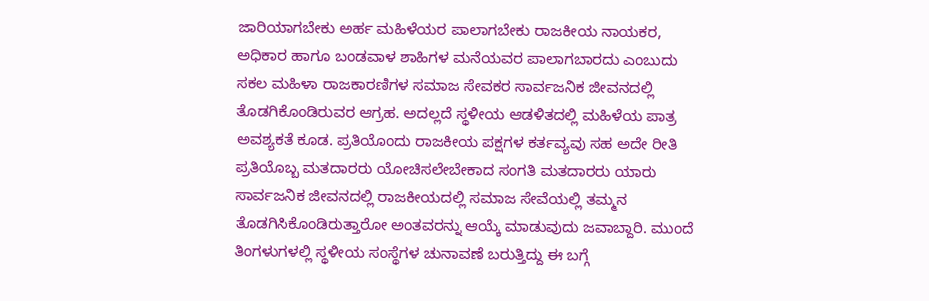ಜಾರಿಯಾಗಬೇಕು ಅರ್ಹ ಮಹಿಳೆಯರ ಪಾಲಾಗಬೇಕು ರಾಜಕೀಯ ನಾಯಕರ, ಅಧಿಕಾರ ಹಾಗೂ ಬಂಡವಾಳ ಶಾಹಿಗಳ ಮನೆಯವರ ಪಾಲಾಗಬಾರದು ಎಂಬುದು ಸಕಲ ಮಹಿಳಾ ರಾಜಕಾರಣಿಗಳ ಸಮಾಜ ಸೇವಕರ ಸಾರ್ವಜನಿಕ ಜೀವನದಲ್ಲಿ ತೊಡಗಿಕೊಂಡಿರುವರ ಆಗ್ರಹ. ಅದಲ್ಲದೆ ಸ್ಥಳೀಯ ಆಡಳಿತದಲ್ಲಿ ಮಹಿಳೆಯ ಪಾತ್ರ ಅವಶ್ಯಕತೆ ಕೂಡ. ಪ್ರತಿಯೊಂದು ರಾಜಕೀಯ ಪಕ್ಷಗಳ ಕರ್ತವ್ಯವು ಸಹ ಅದೇ ರೀತಿ ಪ್ರತಿಯೊಬ್ಬ ಮತದಾರರು ಯೋಚಿಸಲೇಬೇಕಾದ ಸಂಗತಿ ಮತದಾರರು ಯಾರು ಸಾರ್ವಜನಿಕ ಜೀವನದಲ್ಲಿ ರಾಜಕೀಯದಲ್ಲಿ ಸಮಾಜ ಸೇವೆಯಲ್ಲಿ ತಮ್ಮನ ತೊಡಗಿಸಿಕೊಂಡಿರುತ್ತಾರೋ ಅಂತವರನ್ನು ಆಯ್ಕೆ ಮಾಡುವುದು ಜವಾಬ್ದಾರಿ. ಮುಂದೆ ತಿಂಗಳುಗಳಲ್ಲಿ ಸ್ಥಳೀಯ ಸಂಸ್ಥೆಗಳ ಚುನಾವಣೆ ಬರುತ್ತಿದ್ದು ಈ ಬಗ್ಗೆ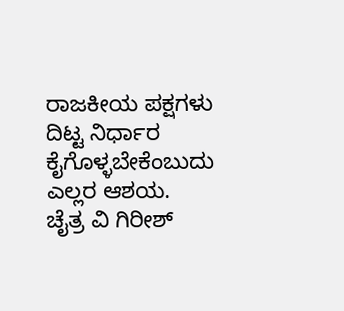ರಾಜಕೀಯ ಪಕ್ಷಗಳು ದಿಟ್ಟ ನಿರ್ಧಾರ ಕೈಗೊಳ್ಳಬೇಕೆಂಬುದು ಎಲ್ಲರ ಆಶಯ.
ಚೈತ್ರ ವಿ ಗಿರೀಶ್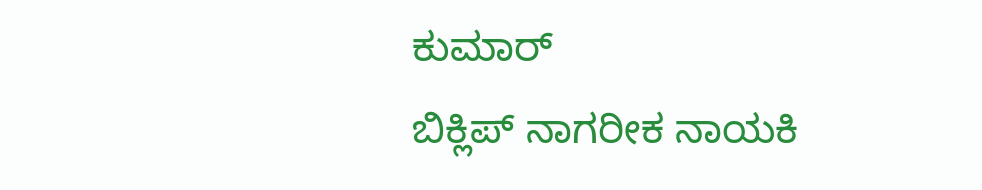ಕುಮಾರ್
ಬಿಕ್ಲಿಪ್ ನಾಗರೀಕ ನಾಯಕಿ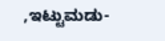,ಇಟ್ಟುಮಡು-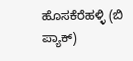ಹೊಸಕೆರೆಹಳ್ಳಿ (ಬಿ ಪ್ಯಾಕ್)